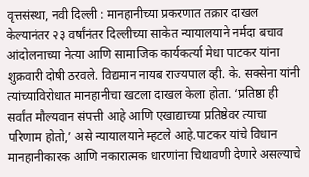वृत्तसंस्था, नवी दिल्ली : मानहानीच्या प्रकरणात तक्रार दाखल केल्यानंतर २३ वर्षांनंतर दिल्लीच्या साकेत न्यायालयाने नर्मदा बचाव आंदोलनाच्या नेत्या आणि सामाजिक कार्यकर्त्या मेधा पाटकर यांना शुक्रवारी दोषी ठरवले. विद्यमान नायब राज्यपाल व्ही. के. सक्सेना यांनी त्यांच्याविरोधात मानहानीचा खटला दाखल केला होता. ‘प्रतिष्ठा ही सर्वांत मौल्यवान संपत्ती आहे आणि एखाद्याच्या प्रतिष्ठेवर त्याचा परिणाम होतो,’ असे न्यायालयाने म्हटले आहे.पाटकर यांचे विधान मानहानीकारक आणि नकारात्मक धारणांना चिथावणी देणारे असल्याचे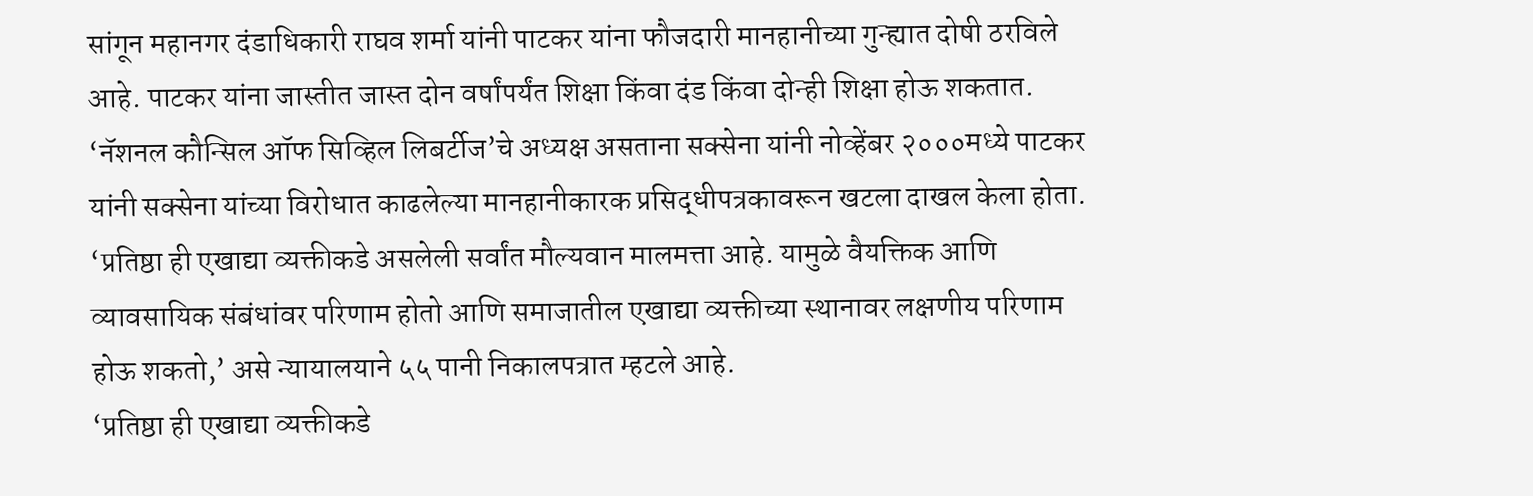सांगून महानगर दंडाधिकारी राघव शर्मा यांनी पाटकर यांना फौजदारी मानहानीच्या गुन्ह्यात दोषी ठरविले आहे. पाटकर यांना जास्तीत जास्त दोन वर्षांपर्यंत शिक्षा किंवा दंड किंवा दोन्ही शिक्षा होऊ शकतात. ‘नॅशनल कौन्सिल ऑफ सिव्हिल लिबर्टीज’चे अध्यक्ष असताना सक्सेना यांनी नोव्हेंबर २०००मध्ये पाटकर यांनी सक्सेना यांच्या विरोधात काढलेल्या मानहानीकारक प्रसिद्धीपत्रकावरून खटला दाखल केला होता.
‘प्रतिष्ठा ही एखाद्या व्यक्तीकडे असलेली सर्वांत मौल्यवान मालमत्ता आहे. यामुळे वैयक्तिक आणि व्यावसायिक संबंधांवर परिणाम होतो आणि समाजातील एखाद्या व्यक्तीच्या स्थानावर लक्षणीय परिणाम होऊ शकतो,’ असे न्यायालयाने ५५ पानी निकालपत्रात म्हटले आहे.
‘प्रतिष्ठा ही एखाद्या व्यक्तीकडे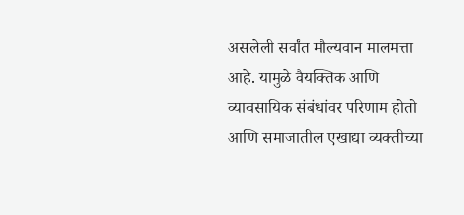असलेली सर्वांत मौल्यवान मालमत्ता आहे. यामुळे वैयक्तिक आणि व्यावसायिक संबंधांवर परिणाम होतो आणि समाजातील एखाद्या व्यक्तीच्या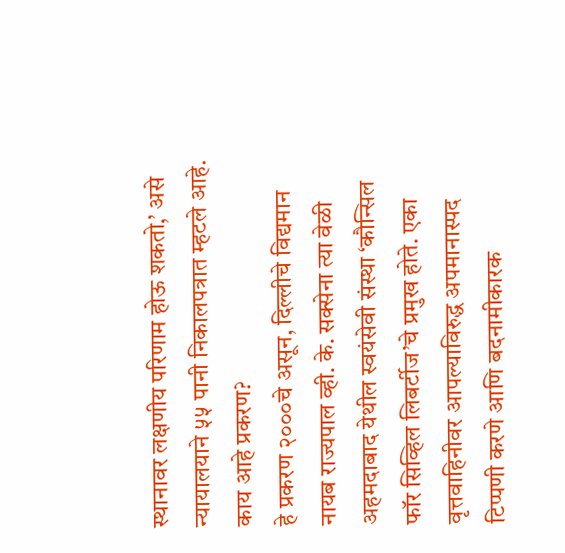स्थानावर लक्षणीय परिणाम होऊ शकतो,’ असे न्यायालयाने ५५ पानी निकालपत्रात म्हटले आहे.
काय आहे प्रकरण?
हे प्रकरण २०००चे असून, दिल्लीचे विद्यमान नायब राज्यपाल व्ही. के. सक्सेना त्या वेळी अहमदाबाद येथील स्वयंसेवी संस्था ‘कौन्सिल फॉर सिव्हिल लिबर्टीज’चे प्रमुख होते. एका वृत्तवाहिनीवर आपल्याविरुद्ध अपमानास्पद टिप्पणी करणे आणि बदनामीकारक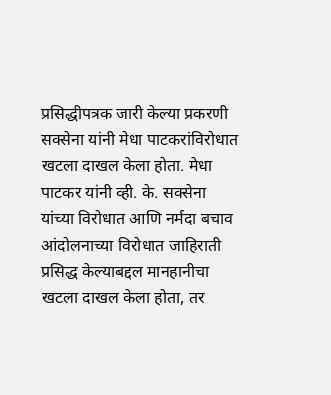प्रसिद्धीपत्रक जारी केल्या प्रकरणी सक्सेना यांनी मेधा पाटकरांविरोधात खटला दाखल केला होता. मेधा पाटकर यांनी व्ही. के. सक्सेना यांच्या विरोधात आणि नर्मदा बचाव आंदोलनाच्या विरोधात जाहिराती प्रसिद्ध केल्याबद्दल मानहानीचा खटला दाखल केला होता, तर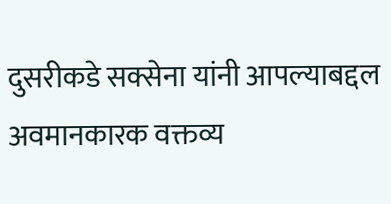दुसरीकडे सक्सेना यांनी आपल्याबद्दल अवमानकारक वक्तव्य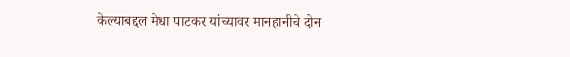केल्याबद्दल मेधा पाटकर यांच्यावर मानहानीचे दोन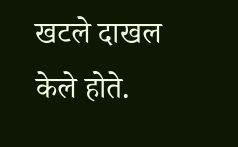खटले दाखल केले होते.